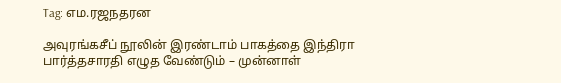Tag: எம.ரஜநதரன

அவுரங்கசீப் நூலின் இரண்டாம் பாகத்தை இந்திரா பார்த்தசாரதி எழுத வேண்டும் – முன்னாள்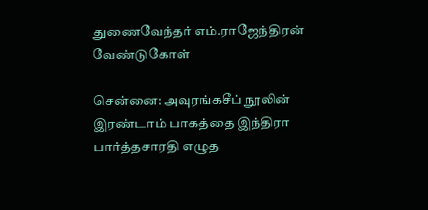துணைவேந்தர் எம்.ராஜேந்திரன் வேண்டுகோள்

சென்னை: அவுரங்கசீப் நூலின் இரண்டாம் பாகத்தை இந்திரா பார்த்தசாரதி எழுத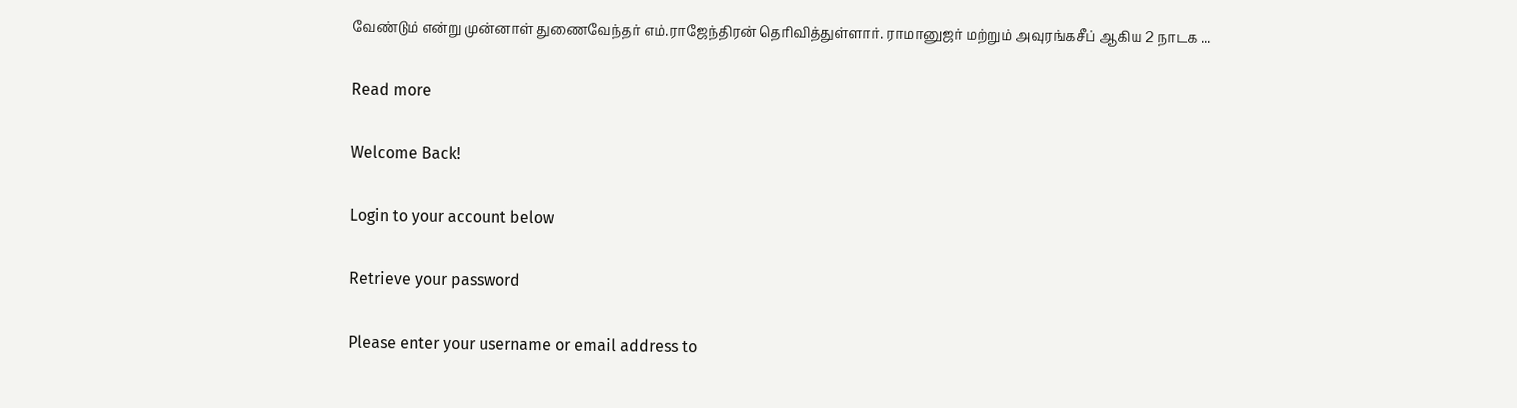வேண்டும் என்று முன்னாள் துணைவேந்தர் எம்.ராஜேந்திரன் தெரிவித்துள்ளார். ராமானுஜர் மற்றும் அவுரங்கசீப் ஆகிய 2 நாடக ...

Read more

Welcome Back!

Login to your account below

Retrieve your password

Please enter your username or email address to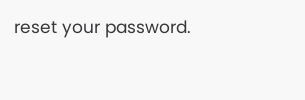reset your password.